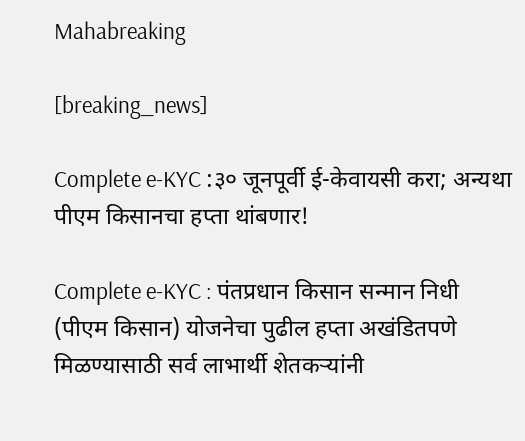Mahabreaking

[breaking_news]

Complete e-KYC :३० जूनपूर्वी ई-केवायसी करा; अन्यथा पीएम किसानचा हप्ता थांबणार!

Complete e-KYC : पंतप्रधान किसान सन्मान निधी (पीएम किसान) योजनेचा पुढील हप्ता अखंडितपणे मिळण्यासाठी सर्व लाभार्थी शेतकऱ्यांनी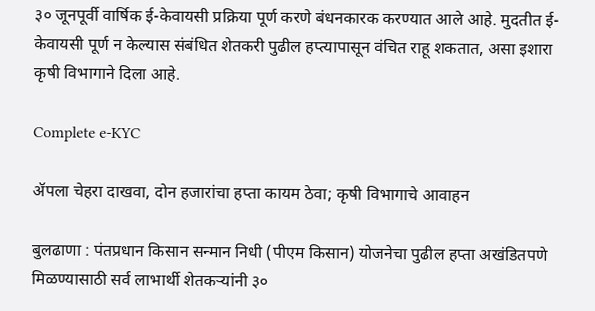३० जूनपूर्वी वार्षिक ई-केवायसी प्रक्रिया पूर्ण करणे बंधनकारक करण्यात आले आहे. मुदतीत ई-केवायसी पूर्ण न केल्यास संबंधित शेतकरी पुढील हप्त्यापासून वंचित राहू शकतात, असा इशारा कृषी विभागाने दिला आहे.

Complete e-KYC

ॲपला चेहरा दाखवा, दोन हजारांचा हप्ता कायम ठेवा; कृषी विभागाचे आवाहन

बुलढाणा : पंतप्रधान किसान सन्मान निधी (पीएम किसान) योजनेचा पुढील हप्ता अखंडितपणे मिळण्यासाठी सर्व लाभार्थी शेतकऱ्यांनी ३०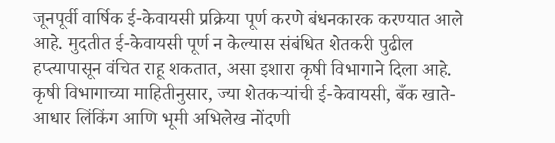जूनपूर्वी वार्षिक ई-केवायसी प्रक्रिया पूर्ण करणे बंधनकारक करण्यात आले आहे. मुदतीत ई-केवायसी पूर्ण न केल्यास संबंधित शेतकरी पुढील हप्त्यापासून वंचित राहू शकतात, असा इशारा कृषी विभागाने दिला आहे.
कृषी विभागाच्या माहितीनुसार, ज्या शेतकऱ्यांची ई-केवायसी, बँक खाते-आधार लिंकिंग आणि भूमी अभिलेख नोंदणी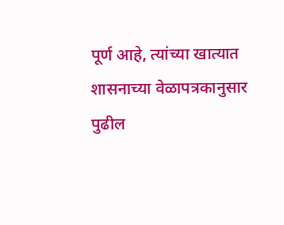पूर्ण आहे, त्यांच्या खात्यात शासनाच्या वेळापत्रकानुसार पुढील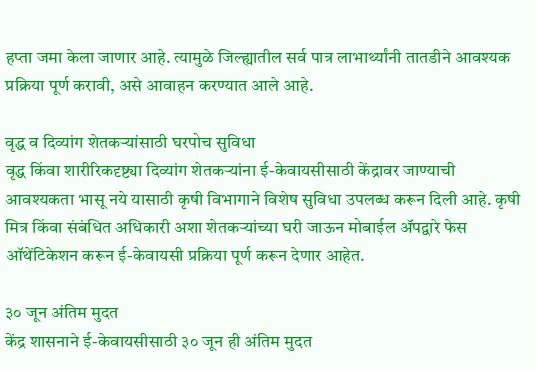हप्ता जमा केला जाणार आहे. त्यामुळे जिल्ह्यातील सर्व पात्र लाभार्थ्यांनी तातडीने आवश्यक प्रक्रिया पूर्ण करावी, असे आवाहन करण्यात आले आहे.

वृद्ध व दिव्यांग शेतकऱ्यांसाठी घरपोच सुविधा
वृद्ध किंवा शारीरिकदृष्ट्या दिव्यांग शेतकऱ्यांना ई-केवायसीसाठी केंद्रावर जाण्याची आवश्यकता भासू नये यासाठी कृषी विभागाने विशेष सुविधा उपलब्ध करून दिली आहे. कृषी मित्र किंवा संबंधित अधिकारी अशा शेतकऱ्यांच्या घरी जाऊन मोबाईल ॲपद्वारे फेस ऑथेंटिकेशन करून ई-केवायसी प्रक्रिया पूर्ण करून देणार आहेत.

३० जून अंतिम मुदत
केंद्र शासनाने ई-केवायसीसाठी ३० जून ही अंतिम मुदत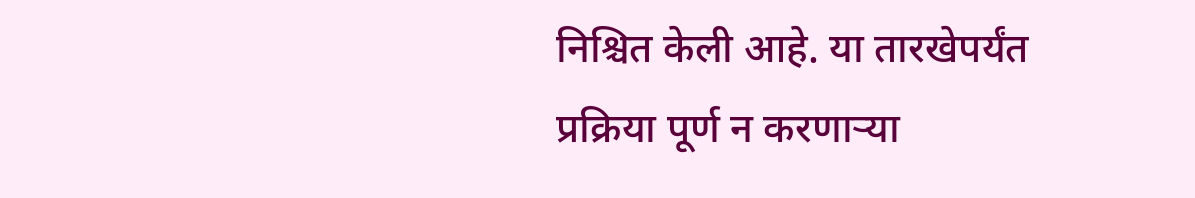निश्चित केली आहे. या तारखेपर्यंत प्रक्रिया पूर्ण न करणाऱ्या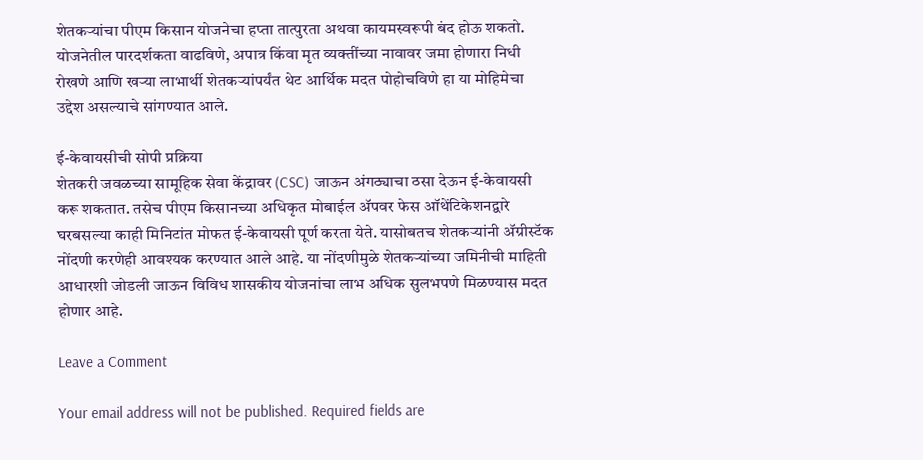शेतकऱ्यांचा पीएम किसान योजनेचा हप्ता तात्पुरता अथवा कायमस्वरूपी बंद होऊ शकतो. योजनेतील पारदर्शकता वाढविणे, अपात्र किंवा मृत व्यक्तींच्या नावावर जमा होणारा निधी रोखणे आणि खऱ्या लाभार्थी शेतकऱ्यांपर्यंत थेट आर्थिक मदत पोहोचविणे हा या मोहिमेचा उद्देश असल्याचे सांगण्यात आले.

ई-केवायसीची सोपी प्रक्रिया
शेतकरी जवळच्या सामूहिक सेवा केंद्रावर (CSC) जाऊन अंगठ्याचा ठसा देऊन ई-केवायसी करू शकतात. तसेच पीएम किसानच्या अधिकृत मोबाईल ॲपवर फेस ऑथेंटिकेशनद्वारे घरबसल्या काही मिनिटांत मोफत ई-केवायसी पूर्ण करता येते. यासोबतच शेतकऱ्यांनी ॲग्रीस्टॅक नोंदणी करणेही आवश्यक करण्यात आले आहे. या नोंदणीमुळे शेतकऱ्यांच्या जमिनीची माहिती आधारशी जोडली जाऊन विविध शासकीय योजनांचा लाभ अधिक सुलभपणे मिळण्यास मदत होणार आहे.

Leave a Comment

Your email address will not be published. Required fields are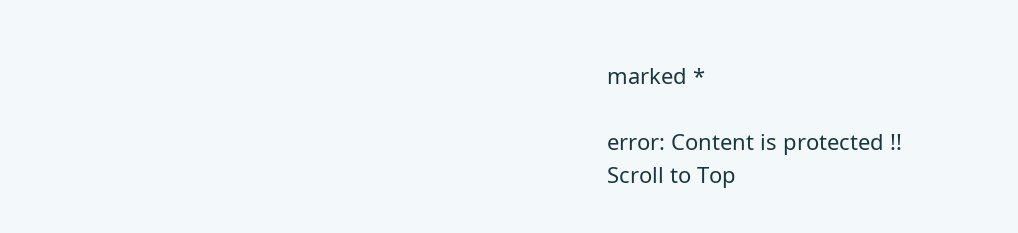marked *

error: Content is protected !!
Scroll to Top